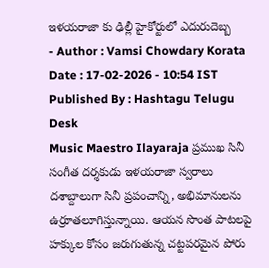ఇళయరాజా కు ఢిల్లీ హైకోర్టులో ఎదురుదెబ్బ
- Author : Vamsi Chowdary Korata
Date : 17-02-2026 - 10:54 IST
Published By : Hashtagu Telugu Desk
Music Maestro Ilayaraja ప్రముఖ సినీ సంగీత దర్శకుడు ఇళయరాజా స్వరాలు దశాబ్దాలుగా సినీ ప్రపంచాన్ని, అభిమానులను ఉర్రూతలూగిస్తున్నాయి. ఆయన సొంత పాటలపై హక్కుల కోసం జరుగుతున్న చట్టపరమైన పోరు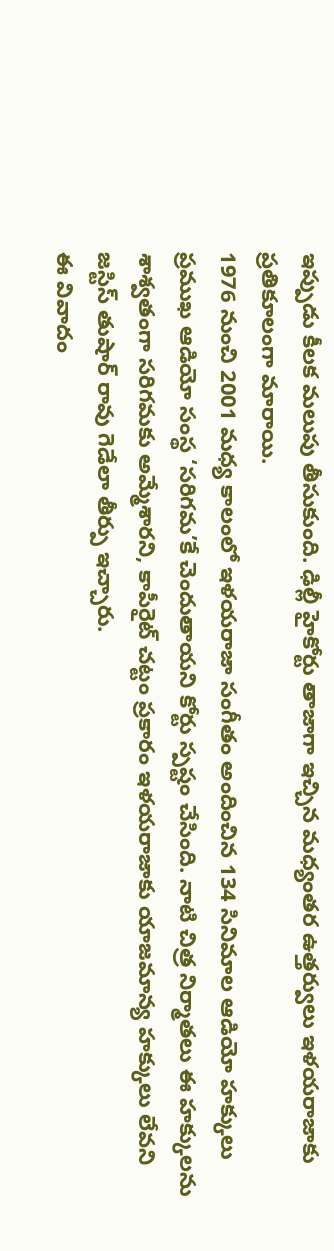ఇప్పుడు కీలక మలుపు తీసుకుంది. ఢిల్లీ హైకోర్టు తాజాగా ఇచ్చిన మధ్యంతర ఉత్తర్వులు ఇళయరాజాకు ప్రతికూలంగా మారాయి.
1976 నుంచి 2001 మధ్య కాలంలో ఇళయరాజా సంగీతం అందించిన 134 సినిమాల ఆడియో హక్కులు ప్రముఖ ఆడియో సంస్థ ‘సరిగమ’కే చెందుతాయని కోర్టు స్పష్టం చేసింది. నాటి చిత్ర నిర్మాతలు ఈ హక్కులను శాశ్వతంగా సరిగమకు అమ్మేశారని, కాపీరైట్ చట్టం ప్రకారం ఇళయరాజాకు యాజమాన్య హక్కులు లేవని జస్టిస్ తుషార్ రావు గెడేలా తీర్పు ఇచ్చారు.
ఈ వివాదం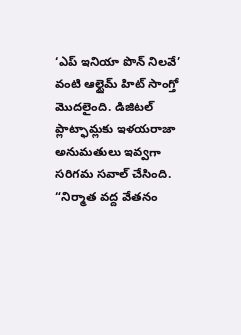‘ఎప్ ఇనియా పొన్ నిలవే’ వంటి ఆల్టైమ్ హిట్ సాంగ్తో మొదలైంది. డిజిటల్ ప్లాట్ఫామ్లకు ఇళయరాజా అనుమతులు ఇవ్వగా సరిగమ సవాల్ చేసింది. “నిర్మాత వద్ద వేతనం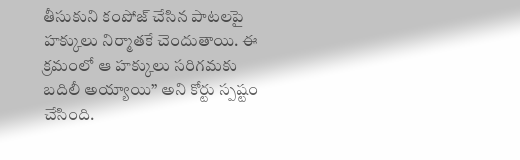తీసుకుని కంపోజ్ చేసిన పాటలపై హక్కులు నిర్మాతకే చెందుతాయి. ఈ క్రమంలో ఆ హక్కులు సరిగమకు బదిలీ అయ్యాయి” అని కోర్టు స్పష్టం చేసింది.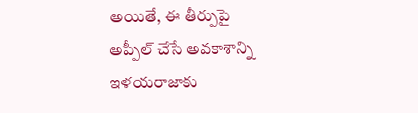అయితే, ఈ తీర్పుపై అప్పీల్ చేసే అవకాశాన్ని ఇళయరాజాకు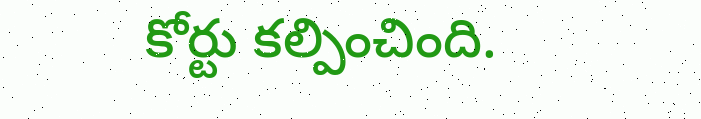కోర్టు కల్పించింది.